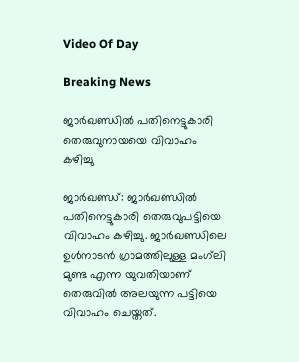Video Of Day

Breaking News

ജാര്‍ഖണ്ഡില്‍ പതിനെട്ടുകാരി തെരുവുനായയെ വിവാഹം കഴിച്ചു

ജാര്‍ഖണ്ഡ്: ജാര്‍ഖണ്ഡില്‍ പതിനെട്ടുകാരി തെരുവുപട്ടിയെ വിവാഹം കഴിച്ചു. ജാര്‍ഖണ്ഡിലെ ഉള്‍നാടന്‍ ഗ്രാമത്തിലുള്ള മംഗ്‌ലി മുണ്ട എന്ന യുവതിയാണ് തെരുവില്‍ അലയുന്ന പട്ടിയെ വിവാഹം ചെയ്തത്.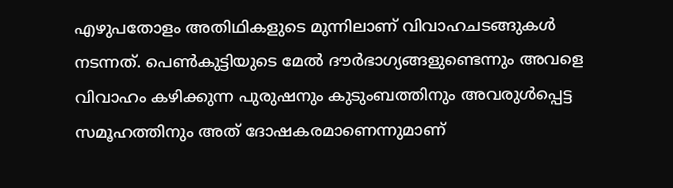എഴുപതോളം അതിഥികളുടെ മുന്നിലാണ് വിവാഹചടങ്ങുകള്‍ നടന്നത്. പെണ്‍കുട്ടിയുടെ മേല്‍ ദൗര്‍ഭാഗ്യങ്ങളുണ്ടെന്നും അവളെ വിവാഹം കഴിക്കുന്ന പുരുഷനും കുടുംബത്തിനും അവരുള്‍പ്പെട്ട സമൂഹത്തിനും അത് ദോഷകരമാണെന്നുമാണ്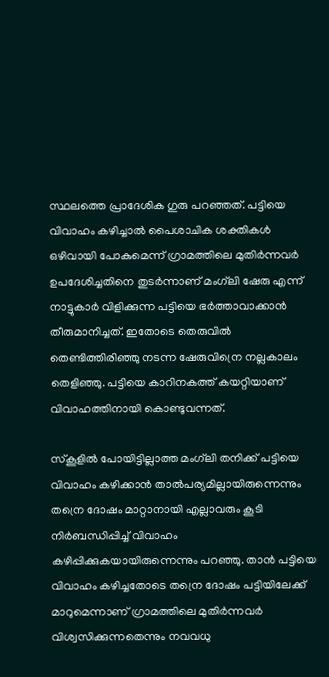സ്ഥലത്തെ പ്രാദേശിക ഗുരു പറഞ്ഞത്. പട്ടിയെ വിവാഹം കഴിച്ചാല്‍ പൈശാചിക ശക്തികള്‍ ഒഴിവായി പോകുമെന്ന് ഗ്രാമത്തിലെ മുതിര്‍ന്നവര്‍ ഉപദേശിച്ചതിനെ തുടര്‍ന്നാണ് മംഗ്‌ലി ഷേരു എന്ന് നാട്ടുകാര്‍ വിളിക്കുന്ന പട്ടിയെ ഭര്‍ത്താവാക്കാന്‍ തീരുമാനിച്ചത്. ഇതോടെ തെരുവില്‍ തെണ്ടിത്തിരിഞ്ഞു നടന്ന ഷേരുവിന്രെ നല്ലകാലം തെളിഞ്ഞു. പട്ടിയെ കാറിനകത്ത് കയറ്റിയാണ് വിവാഹത്തിനായി കൊണ്ടുവന്നത്.

സ്‌കൂളില്‍ പോയിട്ടില്ലാത്ത മംഗ്‌ലി തനിക്ക് പട്ടിയെ വിവാഹം കഴിക്കാന്‍ താല്‍പര്യമില്ലായിരുന്നെന്നും തന്രെ ദോഷം മാറ്റാനായി എല്ലാവരും കൂടി നിര്‍ബന്ധിപ്പിച്ച് വിവാഹം കഴിപ്പിക്കുകയായിരുന്നെന്നും പറഞ്ഞു. താന്‍ പട്ടിയെ വിവാഹം കഴിച്ചതോടെ തന്രെ ദോഷം പട്ടിയിലേക്ക് മാറുമെന്നാണ് ഗ്രാമത്തിലെ മുതിര്‍ന്നവര്‍ വിശ്വസിക്കുന്നതെന്നും നവവധു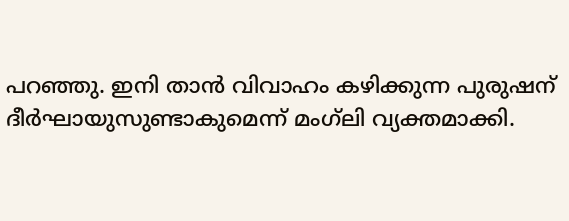പറഞ്ഞു. ഇനി താന്‍ വിവാഹം കഴിക്കുന്ന പുരുഷന് ദീര്‍ഘായുസുണ്ടാകുമെന്ന് മംഗ്‌ലി വ്യക്തമാക്കി.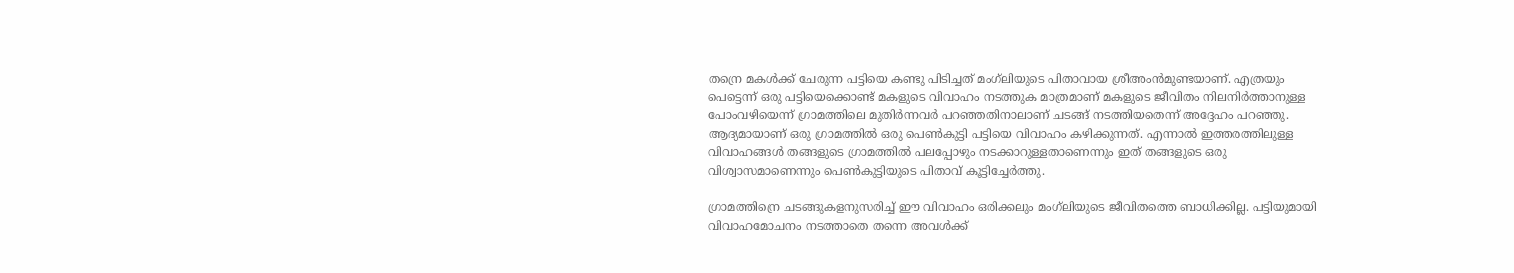തന്രെ മകള്‍ക്ക് ചേരുന്ന പട്ടിയെ കണ്ടു പിടിച്ചത് മംഗ്‌ലിയുടെ പിതാവായ ശ്രീഅംന്‍മുണ്ടയാണ്. എത്രയും പെട്ടെന്ന് ഒരു പട്ടിയെക്കൊണ്ട് മകളുടെ വിവാഹം നടത്തുക മാത്രമാണ് മകളുടെ ജീവിതം നിലനിര്‍ത്താനുള്ള പോംവഴിയെന്ന് ഗ്രാമത്തിലെ മുതിര്‍ന്നവര്‍ പറഞ്ഞതിനാലാണ് ചടങ്ങ് നടത്തിയതെന്ന് അദ്ദേഹം പറഞ്ഞു. ആദ്യമായാണ് ഒരു ഗ്രാമത്തില്‍ ഒരു പെണ്‍കുട്ടി പട്ടിയെ വിവാഹം കഴിക്കുന്നത്. എന്നാല്‍ ഇത്തരത്തിലുള്ള വിവാഹങ്ങള്‍ തങ്ങളുടെ ഗ്രാമത്തില്‍ പലപ്പോഴും നടക്കാറുള്ളതാണെന്നും ഇത് തങ്ങളുടെ ഒരു വിശ്വാസമാണെന്നും പെണ്‍കുട്ടിയുടെ പിതാവ് കൂട്ടിച്ചേര്‍ത്തു.

ഗ്രാമത്തിന്രെ ചടങ്ങുകളനുസരിച്ച് ഈ വിവാഹം ഒരിക്കലും മംഗ്‌ലിയുടെ ജീവിതത്തെ ബാധിക്കില്ല. പട്ടിയുമായി വിവാഹമോചനം നടത്താതെ തന്നെ അവള്‍ക്ക്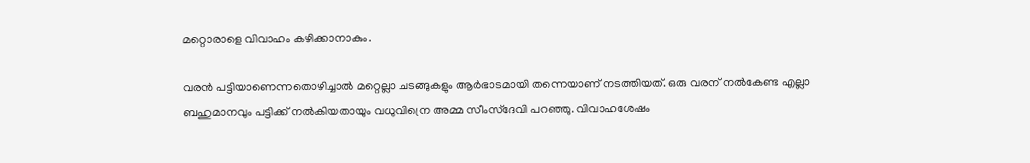മറ്റൊരാളെ വിവാഹം കഴിക്കാനാകും.

വരന്‍ പട്ടിയാണെന്നതൊഴിച്ചാല്‍ മറ്റെല്ലാ ചടങ്ങുകളും ആര്‍ഭാടമായി തന്നെയാണ് നടത്തിയത്. ഒരു വരന് നല്‍കേണ്ട എല്ലാ ബഹുമാനവും പട്ടിക്ക് നല്‍കിയതായും വധുവിന്രെ അമ്മ സീംസ്‌ദേവി പറഞ്ഞു. വിവാഹശേഷം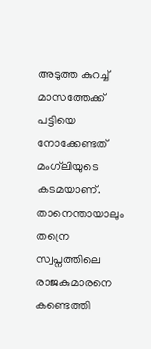അടുത്ത കുറച്ച് മാസത്തേക്ക് പട്ടിയെ നോക്കേണ്ടത് മംഗ്‌ലിയുടെ കടമയാണ്. താനെന്തായാലും തന്രെ സ്വപ്നത്തിലെ രാജകുമാരനെ കണ്ടെത്തി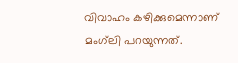വിവാഹം കഴിക്കുമെന്നാണ് മംഗ്‌ലി പറയുന്നത്.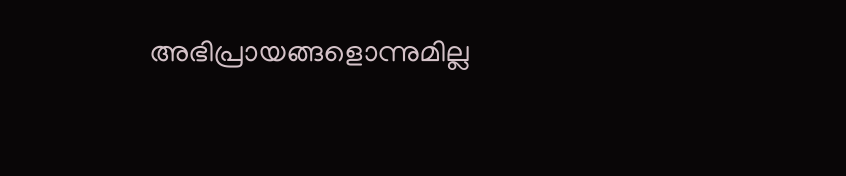അഭിപ്രായങ്ങളൊന്നുമില്ല